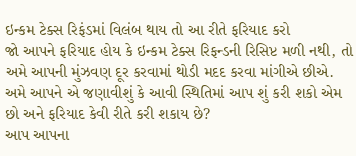ઇન્કમ ટેક્સ રિફંડમાં વિલંબ થાય તો આ રીતે ફરિયાદ કરો
જો આપને ફરિયાદ હોય કે ઇન્કમ ટેક્સ રિફન્ડની રિસિપ્ટ મળી નથી, તો અમે આપની મુંઝવણ દૂર કરવામાં થોડી મદદ કરવા માંગીએ છીએ. અમે આપને એ જણાવીશું કે આવી સ્થિતિમાં આપ શું કરી શકો એમ છો અને ફરિયાદ કેવી રીતે કરી શકાય છે?
આપ આપના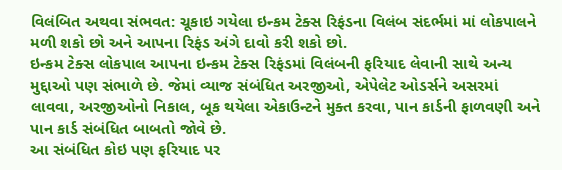વિલંબિત અથવા સંભવત: ચૂકાઇ ગયેલા ઇન્કમ ટેક્સ રિફંડના વિલંબ સંદર્ભમાં માં લોકપાલને મળી શકો છો અને આપના રિફંડ અંગે દાવો કરી શકો છો.
ઇન્કમ ટેક્સ લોકપાલ આપના ઇન્કમ ટેક્સ રિફંડમાં વિલંબની ફરિયાદ લેવાની સાથે અન્ય મુદ્દાઓ પણ સંભાળે છે. જેમાં વ્યાજ સંબંધિત અરજીઓ, એપેલેટ ઓડર્સને અસરમાં લાવવા, અરજીઓનો નિકાલ, બૂક થયેલા એકાઉન્ટને મુક્ત કરવા, પાન કાર્ડની ફાળવણી અને પાન કાર્ડ સંબંધિત બાબતો જોવે છે.
આ સંબંધિત કોઇ પણ ફરિયાદ પર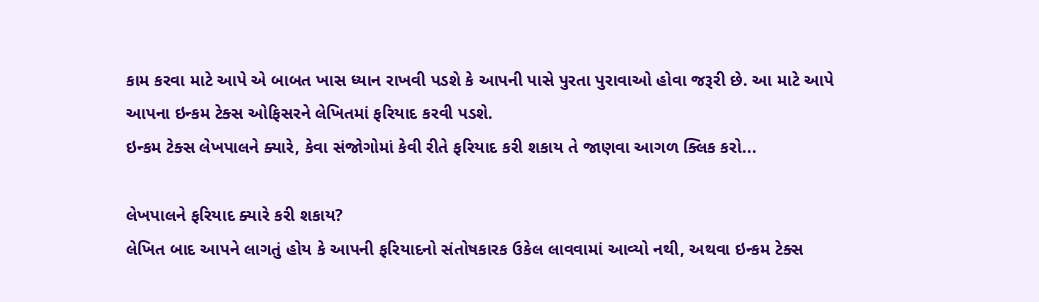કામ કરવા માટે આપે એ બાબત ખાસ ધ્યાન રાખવી પડશે કે આપની પાસે પુરતા પુરાવાઓ હોવા જરૂરી છે. આ માટે આપે આપના ઇન્કમ ટેક્સ ઓફિસરને લેખિતમાં ફરિયાદ કરવી પડશે.
ઇન્કમ ટેક્સ લેખપાલને ક્યારે, કેવા સંજોગોમાં કેવી રીતે ફરિયાદ કરી શકાય તે જાણવા આગળ ક્લિક કરો...

લેખપાલને ફરિયાદ ક્યારે કરી શકાય?
લેખિત બાદ આપને લાગતું હોય કે આપની ફરિયાદનો સંતોષકારક ઉકેલ લાવવામાં આવ્યો નથી, અથવા ઇન્કમ ટેક્સ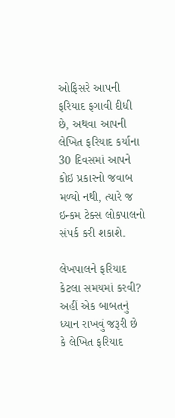ઓફિસરે આપની ફરિયાદ ફગાવી દીધી છે, અથવા આપની લેખિત ફરિયાદ કર્યાના 30 દિવસમાં આપને કોઇ પ્રકારનો જવાબ મળ્યો નથી, ત્યારે જ ઇન્કમ ટેક્સ લોકપાલનો સંપર્ક કરી શકાશે.

લેખપાલને ફરિયાદ કેટલા સમયમાં કરવી?
અહીં એક બાબતનું ધ્યાન રાખવું જરૂરી છે કે લેખિત ફરિયાદ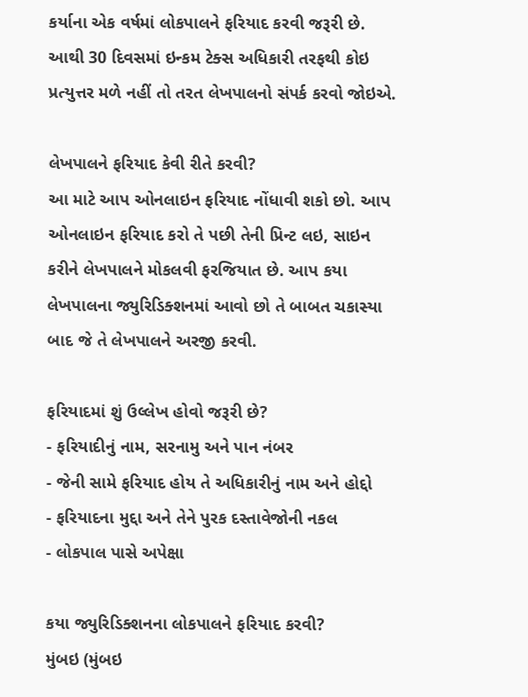કર્યાના એક વર્ષમાં લોકપાલને ફરિયાદ કરવી જરૂરી છે. આથી 30 દિવસમાં ઇન્કમ ટેક્સ અધિકારી તરફથી કોઇ પ્રત્યુત્તર મળે નહીં તો તરત લેખપાલનો સંપર્ક કરવો જોઇએ.

લેખપાલને ફરિયાદ કેવી રીતે કરવી?
આ માટે આપ ઓનલાઇન ફરિયાદ નોંધાવી શકો છો. આપ ઓનલાઇન ફરિયાદ કરો તે પછી તેની પ્રિન્ટ લઇ, સાઇન કરીને લેખપાલને મોકલવી ફરજિયાત છે. આપ કયા લેખપાલના જ્યુરિડિક્શનમાં આવો છો તે બાબત ચકાસ્યા બાદ જે તે લેખપાલને અરજી કરવી.

ફરિયાદમાં શું ઉલ્લેખ હોવો જરૂરી છે?
- ફરિયાદીનું નામ, સરનામુ અને પાન નંબર
- જેની સામે ફરિયાદ હોય તે અધિકારીનું નામ અને હોદ્દો
- ફરિયાદના મુદ્દા અને તેને પુરક દસ્તાવેજોની નકલ
- લોકપાલ પાસે અપેક્ષા

કયા જ્યુરિડિક્શનના લોકપાલને ફરિયાદ કરવી?
મુંબઇ (મુંબઇ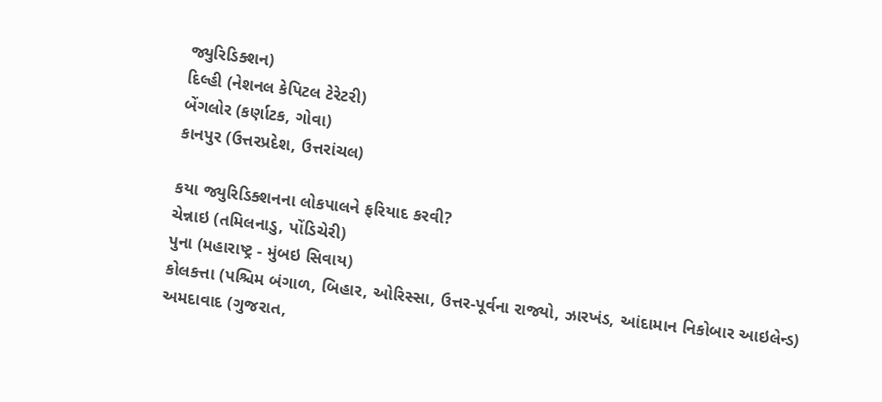જ્યુરિડિક્શન)
દિલ્હી (નેશનલ કેપિટલ ટેરેટરી)
બેંગલોર (કર્ણાટક, ગોવા)
કાનપુર (ઉત્તરપ્રદેશ, ઉત્તરાંચલ)

કયા જ્યુરિડિક્શનના લોકપાલને ફરિયાદ કરવી?
ચેન્નાઇ (તમિલનાડુ, પોંડિચેરી)
પુના (મહારાષ્ટ્ર - મુંબઇ સિવાય)
કોલકત્તા (પશ્ચિમ બંગાળ, બિહાર, ઓરિસ્સા, ઉત્તર-પૂર્વના રાજ્યો, ઝારખંડ, આંદામાન નિકોબાર આઇલેન્ડ)
અમદાવાદ (ગુજરાત,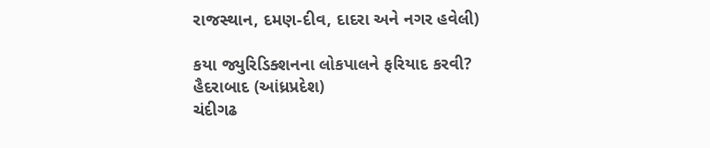રાજસ્થાન, દમણ-દીવ, દાદરા અને નગર હવેલી)

કયા જ્યુરિડિક્શનના લોકપાલને ફરિયાદ કરવી?
હૈદરાબાદ (આંધ્રપ્રદેશ)
ચંદીગઢ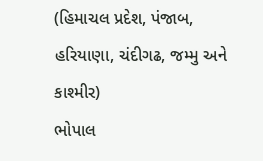(હિમાચલ પ્રદેશ, પંજાબ, હરિયાણા, ચંદીગઢ, જમ્મુ અને કાશ્મીર)
ભોપાલ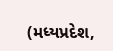(મધ્યપ્રદેશ,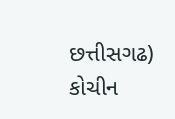છત્તીસગઢ)
કોચીન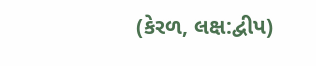(કેરળ, લક્ષ:દ્વીપ)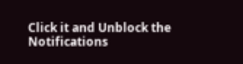Click it and Unblock the Notifications